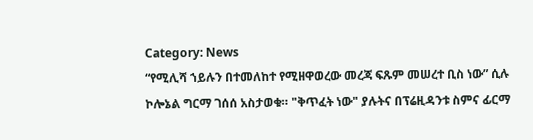Category: News
“የሚሊሻ ኀይሉን በተመለከተ የሚዘዋወረው መረጃ ፍጹም መሠረተ ቢስ ነው” ሲሉ ኮሎኔል ግርማ ገሰሰ አስታወቁ። "ቅጥፈት ነው" ያሉትና በፕሬዚዳንቱ ስምና ፊርማ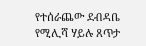የተሰራጨው ደብዳቤ የሚሊሻ ሃይሉ ጸጥታ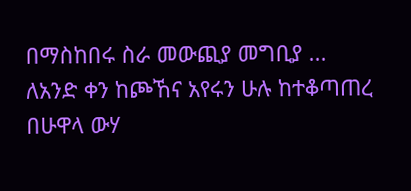በማስከበሩ ስራ መውጪያ መግቢያ ...
ለአንድ ቀን ከጮኸና አየሩን ሁሉ ከተቆጣጠረ በሁዋላ ውሃ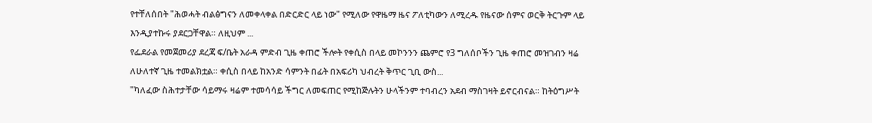የተቸለሰበት "ሕወሓት ብልፅግናን ለመቀላቀል በድርድር ላይ ነው" የሚለው የዋዜማ ዜና ፖለቲካውን ለሚረዱ የዜናው ሰምና ወርቅ ትርጉም ላይ እንዲያተኩሩ ያደርጋቸዋል። ለዚህም ...
የፌደራል የመጀመሪያ ደረጃ ፍ/ቤት አራዳ ምድብ ጊዜ ቀጠሮ ችሎት የቀሲስ በላይ መኮንንን ጨምሮ የ3 ግለሰቦችን ጊዜ ቀጠሮ መዝገብን ዛሬ ለሁለተኛ ጊዜ ተመልክቷል። ቀሲስ በላይ ከአንድ ሳምንት በፊት በአፍሪካ ህብረት ቅጥር ጊቢ ውስ...
"ካለፈው ስሕተታቸው ሳይማሩ ዛሬም ተመሳሳይ ችግር ለመፍጠር የሚከጅሉትን ሁላችንም ተባብረን አደብ ማስገዛት ይኖርብናል። ከትዕግሥት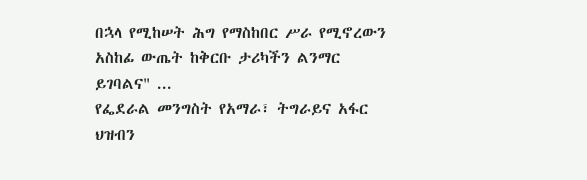በኋላ የሚከሠት ሕግ የማስከበር ሥራ የሚኖረውን አስከፊ ውጤት ከቅርቡ ታሪካችን ልንማር ይገባልና" ...
የፌደራል መንግስት የአማራ፣ ትግራይና አፋር ህዝብን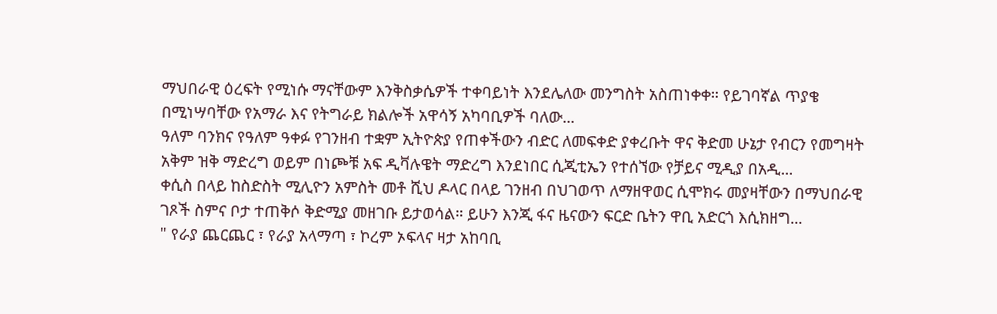ማህበራዊ ዕረፍት የሚነሱ ማናቸውም እንቅስቃሴዎች ተቀባይነት እንደሌለው መንግስት አስጠነቀቀ። የይገባኛል ጥያቄ በሚነሣባቸው የአማራ እና የትግራይ ክልሎች አዋሳኝ አካባቢዎች ባለው...
ዓለም ባንክና የዓለም ዓቀፉ የገንዘብ ተቋም ኢትዮጵያ የጠቀችውን ብድር ለመፍቀድ ያቀረቡት ዋና ቅድመ ሁኔታ የብርን የመግዛት አቅም ዝቅ ማድረግ ወይም በነጮቹ አፍ ዲቫሉዌት ማድረግ እንደነበር ሲጂቲኤን የተሰኘው የቻይና ሚዲያ በአዲ...
ቀሲስ በላይ ከስድስት ሚሊዮን አምስት መቶ ሺህ ዶላር በላይ ገንዘብ በህገወጥ ለማዘዋወር ሲሞክሩ መያዛቸውን በማህበራዊ ገጾች ስምና ቦታ ተጠቅሶ ቅድሚያ መዘገቡ ይታወሳል። ይሁን እንጂ ፋና ዜናውን ፍርድ ቤትን ዋቢ አድርጎ እሲክዘግ...
" የራያ ጨርጨር ፣ የራያ አላማጣ ፣ ኮረም ኦፍላና ዛታ አከባቢ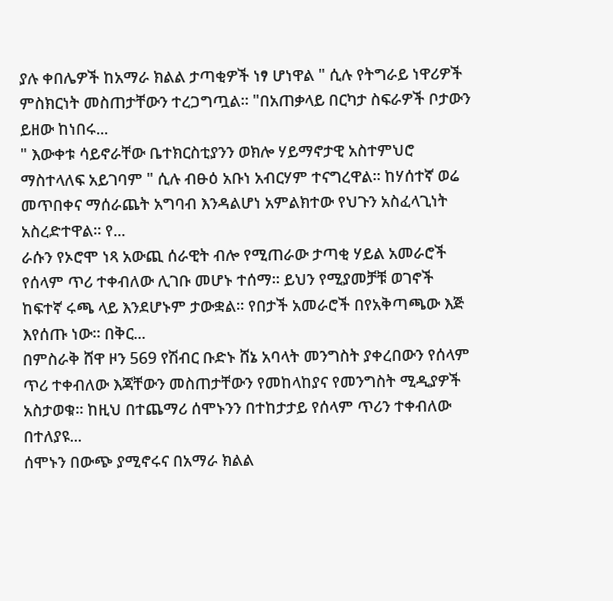ያሉ ቀበሌዎች ከአማራ ክልል ታጣቂዎች ነፃ ሆነዋል " ሲሉ የትግራይ ነዋሪዎች ምስክርነት መስጠታቸውን ተረጋግጧል። "በአጠቃላይ በርካታ ስፍራዎች ቦታውን ይዘው ከነበሩ...
" እውቀቱ ሳይኖራቸው ቤተክርስቲያንን ወክሎ ሃይማኖታዊ አስተምህሮ ማስተላለፍ አይገባም " ሲሉ ብፁዕ አቡነ አብርሃም ተናግረዋል። ከሃሰተኛ ወሬ መጥበቀና ማሰራጨት አግባብ እንዳልሆነ አምልክተው የህጉን አስፈላጊነት አስረድተዋል። የ...
ራሱን የኦሮሞ ነጻ አውጪ ሰራዊት ብሎ የሚጠራው ታጣቂ ሃይል አመራሮች የሰላም ጥሪ ተቀብለው ሊገቡ መሆኑ ተሰማ። ይህን የሚያመቻቹ ወገኖች ከፍተኛ ሩጫ ላይ እንደሆኑም ታውቋል። የበታች አመራሮች በየአቅጣጫው እጅ እየሰጡ ነው። በቅር...
በምስራቅ ሸዋ ዞን 569 የሽብር ቡድኑ ሸኔ አባላት መንግስት ያቀረበውን የሰላም ጥሪ ተቀብለው እጃቸውን መስጠታቸውን የመከላከያና የመንግስት ሚዲያዎች አስታወቁ። ከዚህ በተጨማሪ ሰሞኑንን በተከታታይ የሰላም ጥሪን ተቀብለው በተለያዩ...
ሰሞኑን በውጭ ያሚኖሩና በአማራ ክልል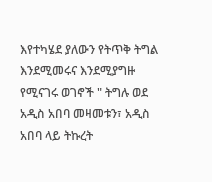እየተካሄደ ያለውን የትጥቅ ትግል እንደሚመሩና እንደሚያግዙ የሚናገሩ ወገኖች " ትግሉ ወደ አዲስ አበባ መዛመቱን፣ አዲስ አበባ ላይ ትኩረት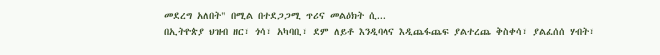መደረግ አለበት" በሚል በተደጋጋሚ ጥሪና መልዕክት ሲ...
በኢትዮጵያ ህዝብ ዘር፣ ጎሳ፣ አካባቢ፣ ደም ለይቶ እንዲባላና እዲጨፋጨፍ ያልተረጨ ቅስቀሳ፣ ያልፈሰሰ ሃብት፣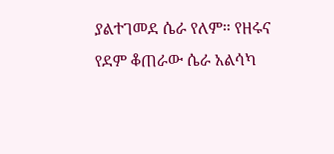ያልተገመደ ሴራ የለም። የዘሩና የደም ቆጠራው ሴራ አልሳካ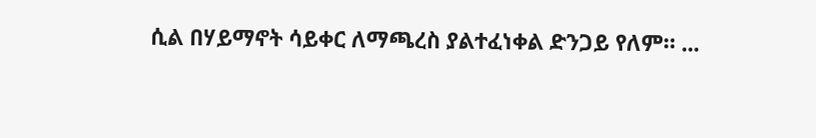ሲል በሃይማኖት ሳይቀር ለማጫረስ ያልተፈነቀል ድንጋይ የለም። ...